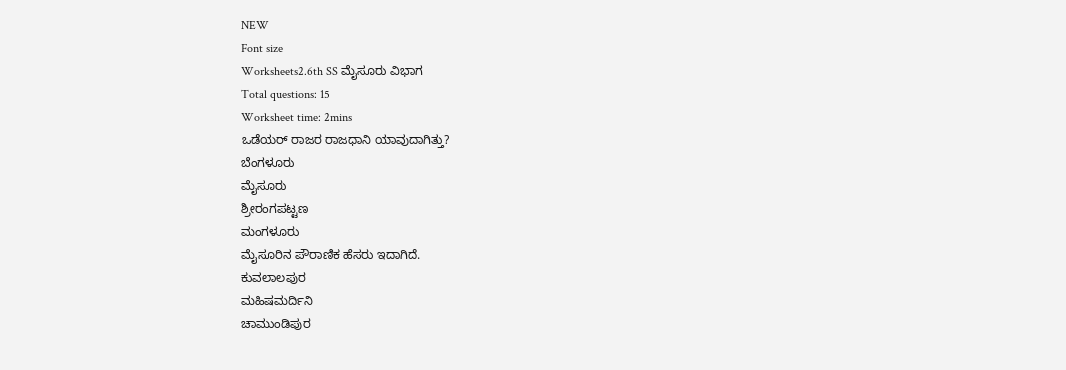NEW
Font size
Worksheets2.6th SS ಮೈಸೂರು ವಿಭಾಗ
Total questions: 15
Worksheet time: 2mins
ಒಡೆಯರ್ ರಾಜರ ರಾಜಧಾನಿ ಯಾವುದಾಗಿತ್ತು?
ಬೆಂಗಳೂರು
ಮೈಸೂರು
ಶ್ರೀರಂಗಪಟ್ಟಣ
ಮಂಗಳೂರು
ಮೈಸೂರಿನ ಪೌರಾಣಿಕ ಹೆಸರು ಇದಾಗಿದೆ.
ಕುವಲಾಲಪುರ
ಮಹಿಷಮರ್ದಿನಿ
ಚಾಮುಂಡಿಪುರ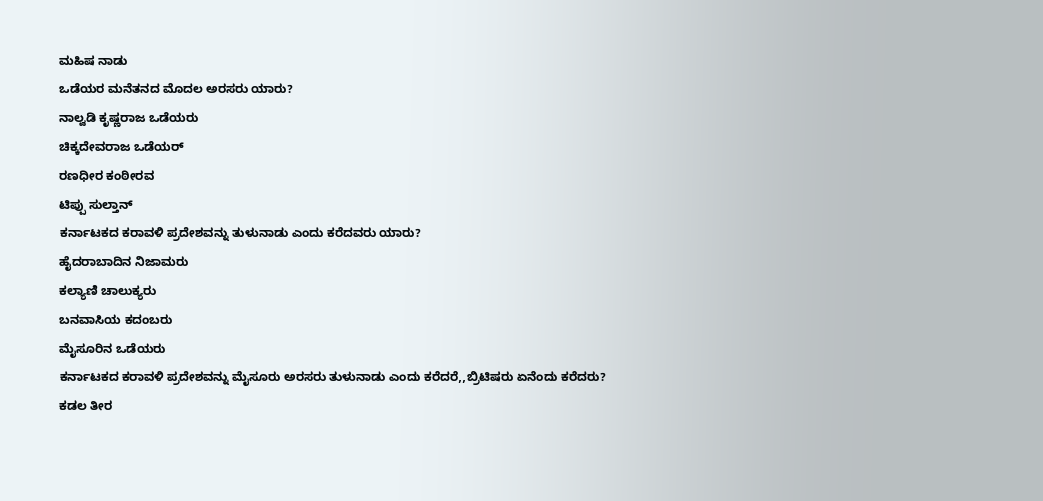ಮಹಿಷ ನಾಡು
ಒಡೆಯರ ಮನೆತನದ ಮೊದಲ ಅರಸರು ಯಾರು?
ನಾಲ್ವಡಿ ಕೃಷ್ಣರಾಜ ಒಡೆಯರು
ಚಿಕ್ಕದೇವರಾಜ ಒಡೆಯರ್
ರಣಧೀರ ಕಂಠೀರವ
ಟಿಪ್ಪು ಸುಲ್ತಾನ್
ಕರ್ನಾಟಕದ ಕರಾವಳಿ ಪ್ರದೇಶವನ್ನು ತುಳುನಾಡು ಎಂದು ಕರೆದವರು ಯಾರು?
ಹೈದರಾಬಾದಿನ ನಿಜಾಮರು
ಕಲ್ಯಾಣಿ ಚಾಲುಕ್ಯರು
ಬನವಾಸಿಯ ಕದಂಬರು
ಮೈಸೂರಿನ ಒಡೆಯರು
ಕರ್ನಾಟಕದ ಕರಾವಳಿ ಪ್ರದೇಶವನ್ನು ಮೈಸೂರು ಅರಸರು ತುಳುನಾಡು ಎಂದು ಕರೆದರೆ,,ಬ್ರಿಟಿಷರು ಏನೆಂದು ಕರೆದರು?
ಕಡಲ ತೀರ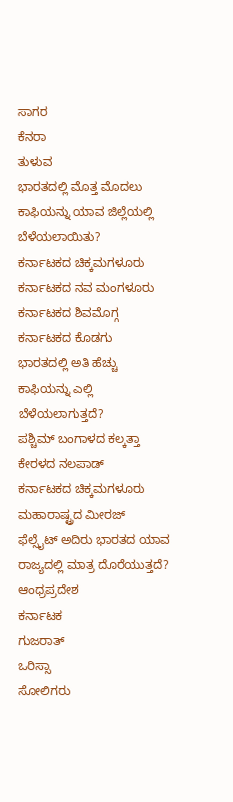ಸಾಗರ
ಕೆನರಾ
ತುಳುವ
ಭಾರತದಲ್ಲಿ ಮೊತ್ತ ಮೊದಲು ಕಾಫಿಯನ್ನು ಯಾವ ಜಿಲ್ಲೆಯಲ್ಲಿ ಬೆಳೆಯಲಾಯಿತು?
ಕರ್ನಾಟಕದ ಚಿಕ್ಕಮಗಳೂರು
ಕರ್ನಾಟಕದ ನವ ಮಂಗಳೂರು
ಕರ್ನಾಟಕದ ಶಿವಮೊಗ್ಗ
ಕರ್ನಾಟಕದ ಕೊಡಗು
ಭಾರತದಲ್ಲಿ ಅತಿ ಹೆಚ್ಚು ಕಾಫಿಯನ್ನು ಎಲ್ಲಿ ಬೆಳೆಯಲಾಗುತ್ತದೆ?
ಪಶ್ಚಿಮ್ ಬಂಗಾಳದ ಕಲ್ಕತ್ತಾ
ಕೇರಳದ ನಲಪಾಡ್
ಕರ್ನಾಟಕದ ಚಿಕ್ಕಮಗಳೂರು
ಮಹಾರಾಷ್ಟ್ರದ ಮೀರಜ್
ಫೆಲ್ಸೈಟ್ ಅದಿರು ಭಾರತದ ಯಾವ ರಾಜ್ಯದಲ್ಲಿ ಮಾತ್ರ ದೊರೆಯುತ್ತದೆ?
ಆಂಧ್ರಪ್ರದೇಶ
ಕರ್ನಾಟಕ
ಗುಜರಾತ್
ಒರಿಸ್ಸಾ
ಸೋಲಿಗರು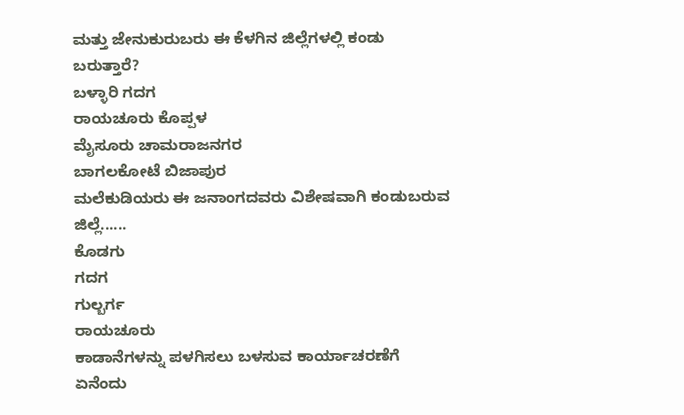ಮತ್ತು ಜೇನುಕುರುಬರು ಈ ಕೆಳಗಿನ ಜಿಲ್ಲೆಗಳಲ್ಲಿ ಕಂಡು ಬರುತ್ತಾರೆ?
ಬಳ್ಳಾರಿ ಗದಗ
ರಾಯಚೂರು ಕೊಪ್ಪಳ
ಮೈಸೂರು ಚಾಮರಾಜನಗರ
ಬಾಗಲಕೋಟೆ ಬಿಜಾಪುರ
ಮಲೆಕುಡಿಯರು ಈ ಜನಾಂಗದವರು ವಿಶೇಷವಾಗಿ ಕಂಡುಬರುವ ಜಿಲ್ಲೆ......
ಕೊಡಗು
ಗದಗ
ಗುಲ್ಬರ್ಗ
ರಾಯಚೂರು
ಕಾಡಾನೆಗಳನ್ನು ಪಳಗಿಸಲು ಬಳಸುವ ಕಾರ್ಯಾಚರಣೆಗೆ ಏನೆಂದು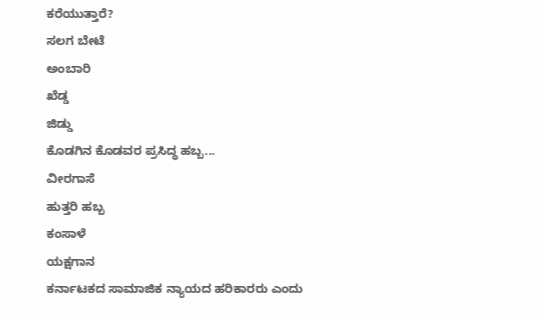ಕರೆಯುತ್ತಾರೆ?
ಸಲಗ ಬೇಟೆ
ಅಂಬಾರಿ
ಖೆಡ್ಡ
ಜಿಡ್ಡು
ಕೊಡಗಿನ ಕೊಡವರ ಪ್ರಸಿದ್ಧ ಹಬ್ಬ...
ವೀರಗಾಸೆ
ಹುತ್ತರಿ ಹಬ್ಬ
ಕಂಸಾಳೆ
ಯಕ್ಷಗಾನ
ಕರ್ನಾಟಕದ ಸಾಮಾಜಿಕ ನ್ಯಾಯದ ಹರಿಕಾರರು ಎಂದು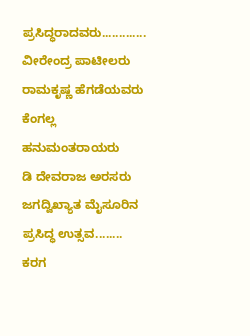ಪ್ರಸಿದ್ಧರಾದವರು.............
ವೀರೇಂದ್ರ ಪಾಟೀಲರು
ರಾಮಕೃಷ್ಣ ಹೆಗಡೆಯವರು
ಕೆಂಗಲ್ಲ ಹನುಮಂತರಾಯರು
ಡಿ ದೇವರಾಜ ಅರಸರು
ಜಗದ್ವಿಖ್ಯಾತ ಮೈಸೂರಿನ ಪ್ರಸಿದ್ಧ ಉತ್ಸವ........
ಕರಗ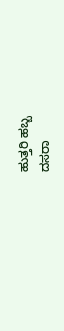ಹುತ್ತರಿ ಹಬ್ಬ
ದಸರಾ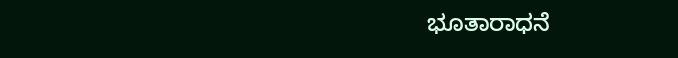ಭೂತಾರಾಧನೆ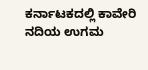ಕರ್ನಾಟಕದಲ್ಲಿ ಕಾವೇರಿ ನದಿಯ ಉಗಮ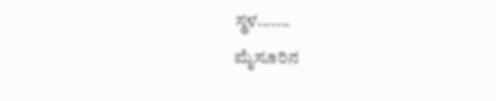ಸ್ಥಳ.......
ಮೈಸೂರಿನ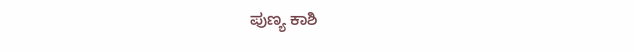ಪುಣ್ಯ ಕಾಶಿ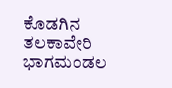ಕೊಡಗಿನ ತಲಕಾವೇರಿ
ಭಾಗಮಂಡಲ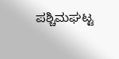ಪಶ್ಚಿಮಘಟ್ಟ